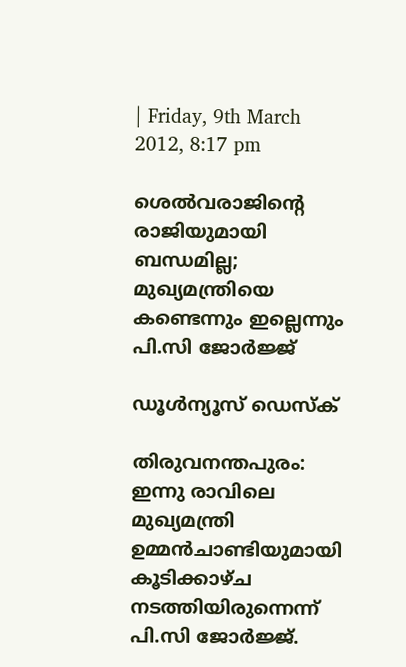| Friday, 9th March 2012, 8:17 pm

ശെല്‍വരാജിന്റെ രാജിയുമായി ബന്ധമില്ല; മുഖ്യമന്ത്രിയെ കണ്ടെന്നും ഇല്ലെന്നും പി.സി ജോര്‍ജ്ജ്

ഡൂള്‍ന്യൂസ് ഡെസ്‌ക്

തിരുവനന്തപുരം: ഇന്നു രാവിലെ മുഖ്യമന്ത്രി ഉമ്മന്‍ചാണ്ടിയുമായി കൂടിക്കാഴ്ച നടത്തിയിരുന്നെന്ന് പി.സി ജോര്‍ജ്ജ്.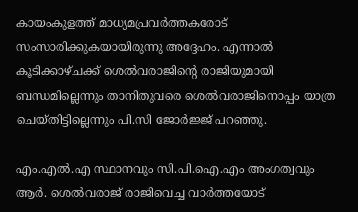കായംകുളത്ത് മാധ്യമപ്രവര്‍ത്തകരോട് സംസാരിക്കുകയായിരുന്നു അദ്ദേഹം. എന്നാല്‍ കൂടിക്കാഴ്ചക്ക് ശെല്‍വരാജിന്റെ രാജിയുമായി ബന്ധമില്ലെന്നും താനിതുവരെ ശെല്‍വരാജിനൊപ്പം യാത്ര ചെയ്തിട്ടില്ലെന്നും പി.സി ജോര്‍ജ്ജ് പറഞ്ഞു.

എം.എല്‍.എ സ്ഥാനവും സി.പി.ഐ.എം അംഗത്വവും ആര്‍. ശെല്‍വരാജ് രാജിവെച്ച വാര്‍ത്തയോട്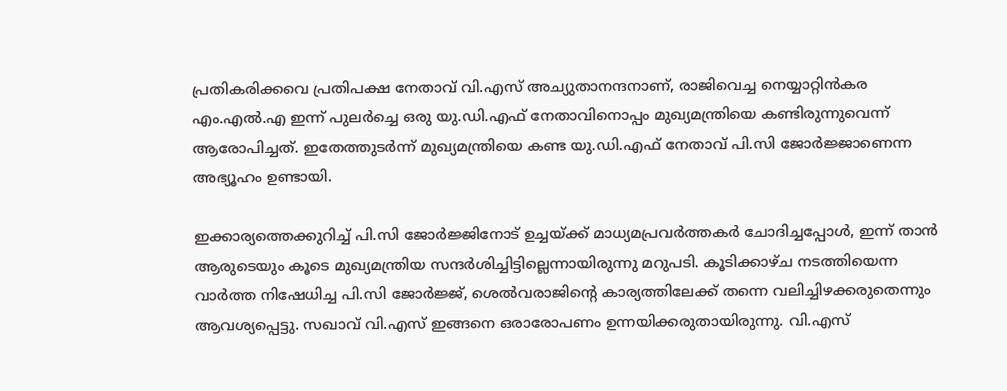പ്രതികരിക്കവെ പ്രതിപക്ഷ നേതാവ് വി.എസ് അച്യുതാനന്ദനാണ്, രാജിവെച്ച നെയ്യാറ്റിന്‍കര എം.എല്‍.എ ഇന്ന് പുലര്‍ച്ചെ ഒരു യു.ഡി.എഫ് നേതാവിനൊപ്പം മുഖ്യമന്ത്രിയെ കണ്ടിരുന്നുവെന്ന് ആരോപിച്ചത്. ഇതേത്തുടര്‍ന്ന് മുഖ്യമന്ത്രിയെ കണ്ട യു.ഡി.എഫ് നേതാവ് പി.സി ജോര്‍ജ്ജാണെന്ന അഭ്യൂഹം ഉണ്ടായി.

ഇക്കാര്യത്തെക്കുറിച്ച് പി.സി ജോര്‍ജ്ജിനോട് ഉച്ചയ്ക്ക് മാധ്യമപ്രവര്‍ത്തകര്‍ ചോദിച്ചപ്പോള്‍, ഇന്ന് താന്‍ ആരുടെയും കൂടെ മുഖ്യമന്ത്രിയ സന്ദര്‍ശിച്ചിട്ടില്ലെന്നായിരുന്നു മറുപടി. കൂടിക്കാഴ്ച നടത്തിയെന്ന വാര്‍ത്ത നിഷേധിച്ച പി.സി ജോര്‍ജ്ജ്, ശെല്‍വരാജിന്റെ കാര്യത്തിലേക്ക് തന്നെ വലിച്ചിഴക്കരുതെന്നും ആവശ്യപ്പെട്ടു. സഖാവ് വി.എസ് ഇങ്ങനെ ഒരാരോപണം ഉന്നയിക്കരുതായിരുന്നു. വി.എസ്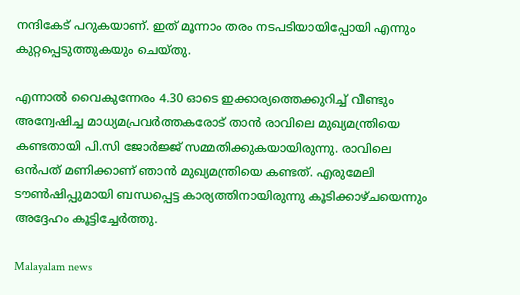നന്ദികേട് പറുകയാണ്. ഇത് മൂന്നാം തരം നടപടിയായിപ്പോയി എന്നും കുറ്റപ്പെടുത്തുകയും ചെയ്തു.

എന്നാല്‍ വൈകുന്നേരം 4.30 ഓടെ ഇക്കാര്യത്തെക്കുറിച്ച് വീണ്ടും അന്വേഷിച്ച മാധ്യമപ്രവര്‍ത്തകരോട് താന്‍ രാവിലെ മുഖ്യമന്ത്രിയെ കണ്ടതായി പി.സി ജോര്‍ജ്ജ് സമ്മതിക്കുകയായിരുന്നു. രാവിലെ ഒന്‍പത് മണിക്കാണ് ഞാന്‍ മുഖ്യമന്ത്രിയെ കണ്ടത്. എരുമേലി ടൗണ്‍ഷിപ്പുമായി ബന്ധപ്പെട്ട കാര്യത്തിനായിരുന്നു കൂടിക്കാഴ്ചയെന്നും അദ്ദേഹം കൂട്ടിച്ചേര്‍ത്തു.

Malayalam news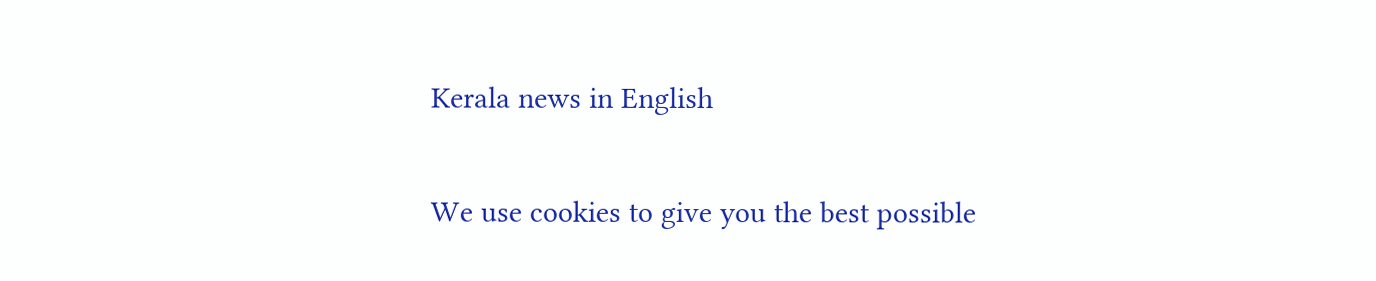Kerala news in English

We use cookies to give you the best possible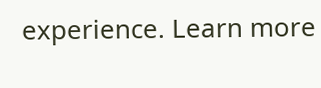experience. Learn more